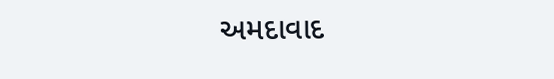અમદાવાદ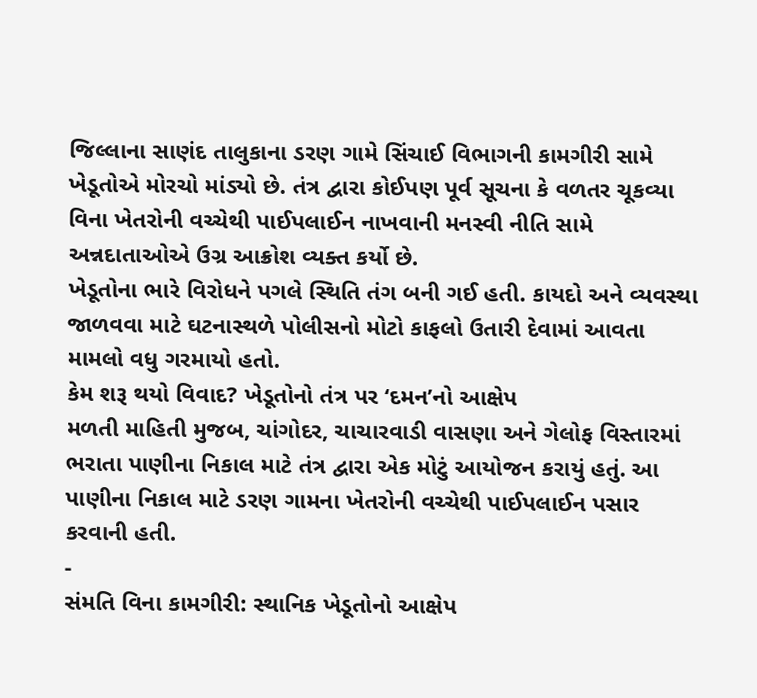જિલ્લાના સાણંદ તાલુકાના ડરણ ગામે સિંચાઈ વિભાગની કામગીરી સામે ખેડૂતોએ મોરચો માંડ્યો છે. તંત્ર દ્વારા કોઈપણ પૂર્વ સૂચના કે વળતર ચૂકવ્યા વિના ખેતરોની વચ્ચેથી પાઈપલાઈન નાખવાની મનસ્વી નીતિ સામે અન્નદાતાઓએ ઉગ્ર આક્રોશ વ્યક્ત કર્યો છે.
ખેડૂતોના ભારે વિરોધને પગલે સ્થિતિ તંગ બની ગઈ હતી. કાયદો અને વ્યવસ્થા જાળવવા માટે ઘટનાસ્થળે પોલીસનો મોટો કાફલો ઉતારી દેવામાં આવતા મામલો વધુ ગરમાયો હતો.
કેમ શરૂ થયો વિવાદ? ખેડૂતોનો તંત્ર પર ‘દમન’નો આક્ષેપ
મળતી માહિતી મુજબ, ચાંગોદર, ચાચારવાડી વાસણા અને ગેલોફ વિસ્તારમાં ભરાતા પાણીના નિકાલ માટે તંત્ર દ્વારા એક મોટું આયોજન કરાયું હતું. આ પાણીના નિકાલ માટે ડરણ ગામના ખેતરોની વચ્ચેથી પાઈપલાઈન પસાર કરવાની હતી.
-
સંમતિ વિના કામગીરી: સ્થાનિક ખેડૂતોનો આક્ષેપ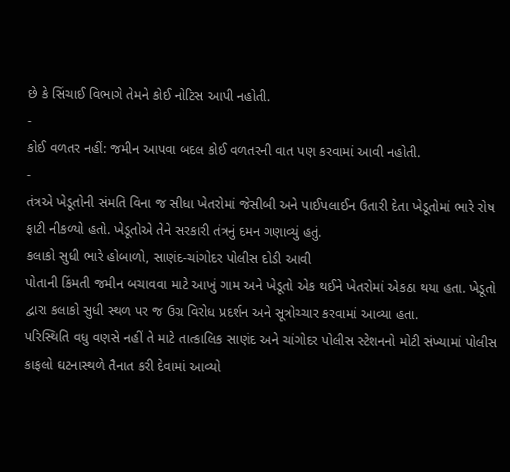છે કે સિંચાઈ વિભાગે તેમને કોઈ નોટિસ આપી નહોતી.
-
કોઈ વળતર નહીં: જમીન આપવા બદલ કોઈ વળતરની વાત પણ કરવામાં આવી નહોતી.
-
તંત્રએ ખેડૂતોની સંમતિ વિના જ સીધા ખેતરોમાં જેસીબી અને પાઈપલાઈન ઉતારી દેતા ખેડૂતોમાં ભારે રોષ ફાટી નીકળ્યો હતો. ખેડૂતોએ તેને સરકારી તંત્રનું દમન ગણાવ્યું હતું.
કલાકો સુધી ભારે હોબાળો, સાણંદ-ચાંગોદર પોલીસ દોડી આવી
પોતાની કિંમતી જમીન બચાવવા માટે આખું ગામ અને ખેડૂતો એક થઈને ખેતરોમાં એકઠા થયા હતા. ખેડૂતો દ્વારા કલાકો સુધી સ્થળ પર જ ઉગ્ર વિરોધ પ્રદર્શન અને સૂત્રોચ્ચાર કરવામાં આવ્યા હતા.
પરિસ્થિતિ વધુ વણસે નહીં તે માટે તાત્કાલિક સાણંદ અને ચાંગોદર પોલીસ સ્ટેશનનો મોટી સંખ્યામાં પોલીસ કાફલો ઘટનાસ્થળે તૈનાત કરી દેવામાં આવ્યો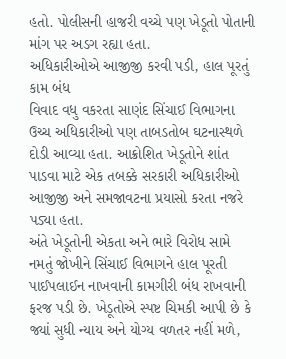હતો. પોલીસની હાજરી વચ્ચે પણ ખેડૂતો પોતાની માંગ પર અડગ રહ્યા હતા.
અધિકારીઓએ આજીજી કરવી પડી, હાલ પૂરતું કામ બંધ
વિવાદ વધુ વકરતા સાણંદ સિંચાઈ વિભાગના ઉચ્ચ અધિકારીઓ પણ તાબડતોબ ઘટનાસ્થળે દોડી આવ્યા હતા. આક્રોશિત ખેડૂતોને શાંત પાડવા માટે એક તબક્કે સરકારી અધિકારીઓ આજીજી અને સમજાવટના પ્રયાસો કરતા નજરે પડ્યા હતા.
અંતે ખેડૂતોની એકતા અને ભારે વિરોધ સામે નમતું જોખીને સિંચાઈ વિભાગને હાલ પૂરતી પાઈપલાઈન નાખવાની કામગીરી બંધ રાખવાની ફરજ પડી છે. ખેડૂતોએ સ્પષ્ટ ચિમકી આપી છે કે જ્યાં સુધી ન્યાય અને યોગ્ય વળતર નહીં મળે,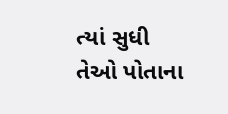ત્યાં સુધી તેઓ પોતાના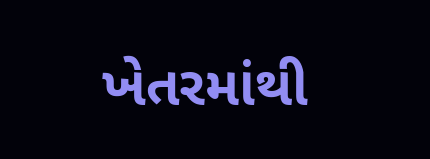ખેતરમાંથી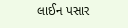લાઈન પસાર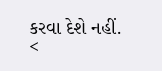કરવા દેશે નહીં.
<